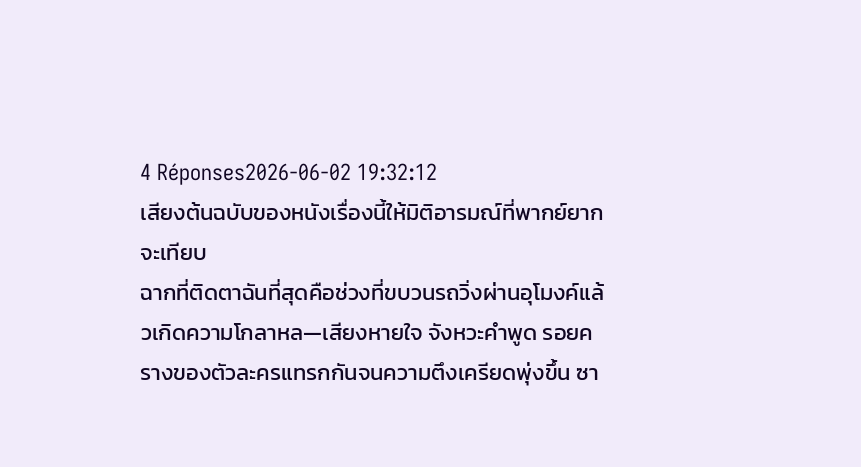4 Réponses2026-06-02 19:32:12
เสียงต้นฉบับของหนังเรื่องนี้ให้มิติอารมณ์ที่พากย์ยากจะเทียบ
ฉากที่ติดตาฉันที่สุดคือช่วงที่ขบวนรถวิ่งผ่านอุโมงค์แล้วเกิดความโกลาหล—เสียงหายใจ จังหวะคำพูด รอยครางของตัวละครแทรกกันจนความตึงเครียดพุ่งขึ้น ซา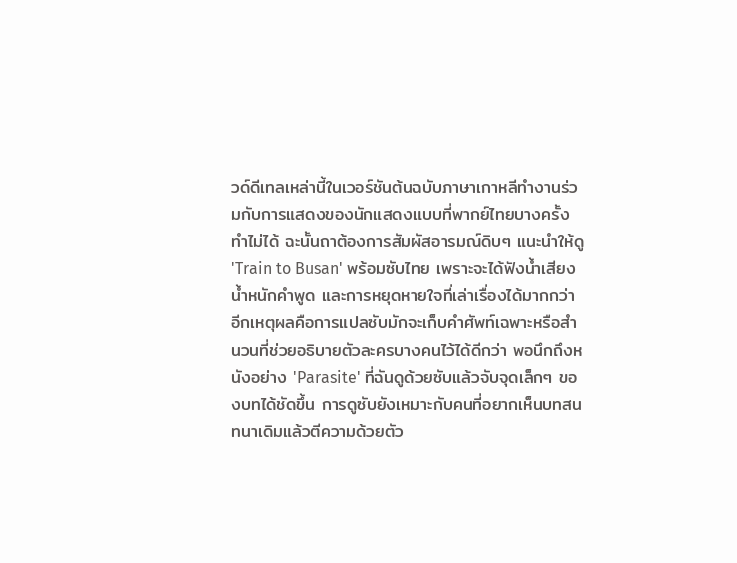วด์ดีเทลเหล่านี้ในเวอร์ชันต้นฉบับภาษาเกาหลีทำงานร่วมกับการแสดงของนักแสดงแบบที่พากย์ไทยบางครั้งทำไม่ได้ ฉะนั้นถาต้องการสัมผัสอารมณ์ดิบๆ แนะนำให้ดู 'Train to Busan' พร้อมซับไทย เพราะจะได้ฟังน้ำเสียง น้ำหนักคำพูด และการหยุดหายใจที่เล่าเรื่องได้มากกว่า
อีกเหตุผลคือการแปลซับมักจะเก็บคำศัพท์เฉพาะหรือสำนวนที่ช่วยอธิบายตัวละครบางคนไว้ได้ดีกว่า พอนึกถึงหนังอย่าง 'Parasite' ที่ฉันดูด้วยซับแล้วจับจุดเล็กๆ ของบทได้ชัดขึ้น การดูซับยังเหมาะกับคนที่อยากเห็นบทสนทนาเดิมแล้วตีความด้วยตัว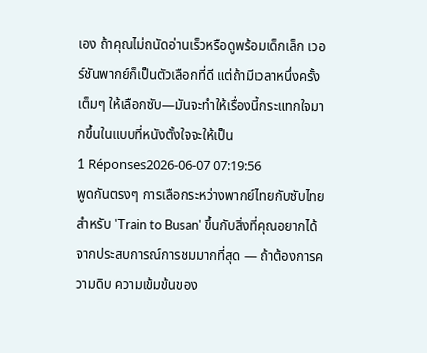เอง ถ้าคุณไม่ถนัดอ่านเร็วหรือดูพร้อมเด็กเล็ก เวอร์ชันพากย์ก็เป็นตัวเลือกที่ดี แต่ถ้ามีเวลาหนึ่งครั้งเต็มๆ ให้เลือกซับ—มันจะทำให้เรื่องนี้กระแทกใจมากขึ้นในแบบที่หนังตั้งใจจะให้เป็น
1 Réponses2026-06-07 07:19:56
พูดกันตรงๆ การเลือกระหว่างพากย์ไทยกับซับไทยสำหรับ 'Train to Busan' ขึ้นกับสิ่งที่คุณอยากได้จากประสบการณ์การชมมากที่สุด — ถ้าต้องการความดิบ ความเข้มข้นของ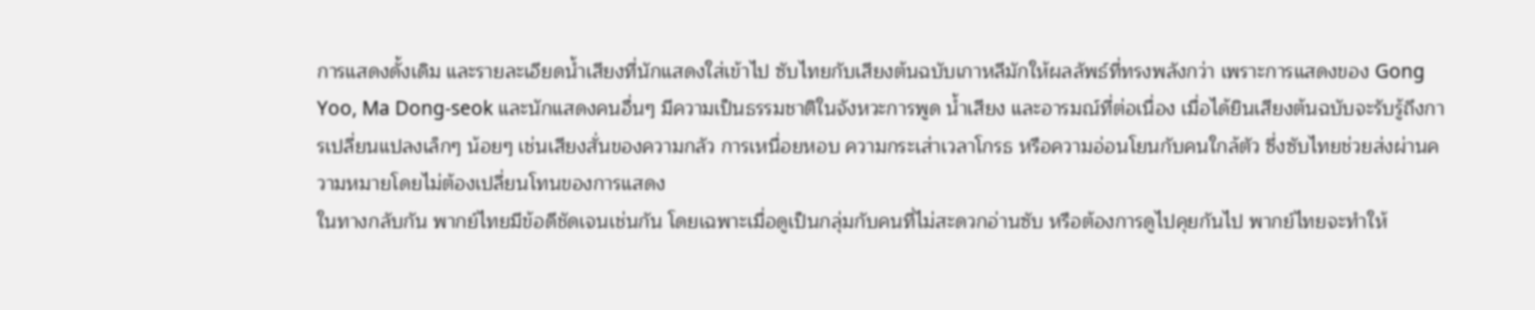การแสดงดั้งเดิม และรายละเอียดน้ำเสียงที่นักแสดงใส่เข้าไป ซับไทยกับเสียงต้นฉบับเกาหลีมักให้ผลลัพธ์ที่ทรงพลังกว่า เพราะการแสดงของ Gong Yoo, Ma Dong-seok และนักแสดงคนอื่นๆ มีความเป็นธรรมชาติในจังหวะการพูด น้ำเสียง และอารมณ์ที่ต่อเนื่อง เมื่อได้ยินเสียงต้นฉบับจะรับรู้ถึงการเปลี่ยนแปลงเล็กๆ น้อยๆ เช่นเสียงสั่นของความกลัว การเหนื่อยหอบ ความกระเส่าเวลาโกรธ หรือความอ่อนโยนกับคนใกล้ตัว ซึ่งซับไทยช่วยส่งผ่านความหมายโดยไม่ต้องเปลี่ยนโทนของการแสดง
ในทางกลับกัน พากย์ไทยมีข้อดีชัดเจนเช่นกัน โดยเฉพาะเมื่อดูเป็นกลุ่มกับคนที่ไม่สะดวกอ่านซับ หรือต้องการดูไปคุยกันไป พากย์ไทยจะทำให้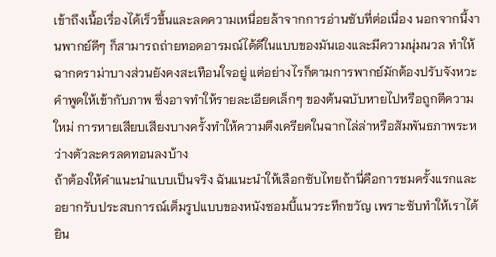เข้าถึงเนื้อเรื่องได้เร็วขึ้นและลดความเหนื่อยล้าจากการอ่านซับที่ต่อเนื่อง นอกจากนี้งานพากย์ดีๆ ก็สามารถถ่ายทอดอารมณ์ได้ดีในแบบของมันเองและมีความนุ่มนวล ทำให้ฉากดราม่าบางส่วนยังคงสะเทือนใจอยู่ แต่อย่างไรก็ตามการพากย์มักต้องปรับจังหวะคำพูดให้เข้ากับภาพ ซึ่งอาจทำให้รายละเอียดเล็กๆ ของต้นฉบับหายไปหรือถูกตีความใหม่ การหายเสียบเสียงบางครั้งทำให้ความตึงเครียดในฉากไล่ล่าหรือสัมพันธภาพระหว่างตัวละครลดทอนลงบ้าง
ถ้าต้องให้คำแนะนำแบบเป็นจริง ฉันแนะนำให้เลือกซับไทยถ้านี่คือการชมครั้งแรกและอยากรับประสบการณ์เต็มรูปแบบของหนังซอมบี้แนวระทึกขวัญ เพราะซับทำให้เราได้ยิน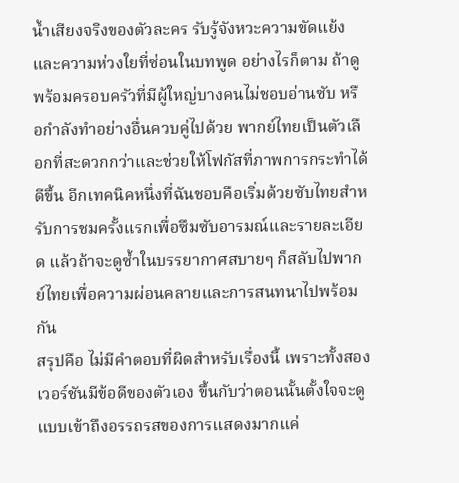น้ำเสียงจริงของตัวละคร รับรู้จังหวะความขัดแย้งและความห่วงใยที่ซ่อนในบทพูด อย่างไรก็ตาม ถ้าดูพร้อมครอบครัวที่มีผู้ใหญ่บางคนไม่ชอบอ่านซับ หรือกำลังทำอย่างอื่นควบคู่ไปด้วย พากย์ไทยเป็นตัวเลือกที่สะดวกกว่าและช่วยให้โฟกัสที่ภาพการกระทำได้ดีขึ้น อีกเทคนิคหนึ่งที่ฉันชอบคือเริ่มด้วยซับไทยสำหรับการชมครั้งแรกเพื่อซึมซับอารมณ์และรายละเอียด แล้วถ้าจะดูซ้ำในบรรยากาศสบายๆ ก็สลับไปพากย์ไทยเพื่อความผ่อนคลายและการสนทนาไปพร้อมกัน
สรุปคือ ไม่มีคำตอบที่ผิดสำหรับเรื่องนี้ เพราะทั้งสองเวอร์ชันมีข้อดีของตัวเอง ขึ้นกับว่าตอนนั้นตั้งใจจะดูแบบเข้าถึงอรรถรสของการแสดงมากแค่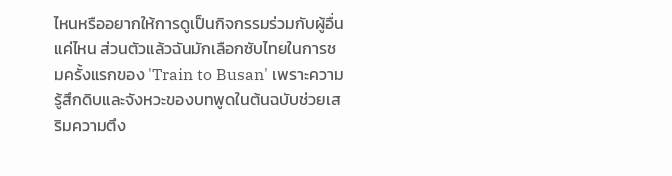ไหนหรืออยากให้การดูเป็นกิจกรรมร่วมกับผู้อื่นแค่ไหน ส่วนตัวแล้วฉันมักเลือกซับไทยในการชมครั้งแรกของ 'Train to Busan' เพราะความรู้สึกดิบและจังหวะของบทพูดในต้นฉบับช่วยเสริมความตึง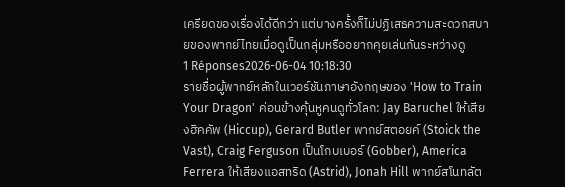เครียดของเรื่องได้ดีกว่า แต่บางครั้งก็ไม่ปฏิเสธความสะดวกสบายของพากย์ไทยเมื่อดูเป็นกลุ่มหรืออยากคุยเล่นกันระหว่างดู
1 Réponses2026-06-04 10:18:30
รายชื่อผู้พากย์หลักในเวอร์ชันภาษาอังกฤษของ 'How to Train Your Dragon' ค่อนข้างคุ้นหูคนดูทั่วโลก: Jay Baruchel ให้เสียงฮิคคัพ (Hiccup), Gerard Butler พากย์สตอยค์ (Stoick the Vast), Craig Ferguson เป็นโกบเบอร์ (Gobber), America Ferrera ให้เสียงแอสทริด (Astrid), Jonah Hill พากย์สโนทลัต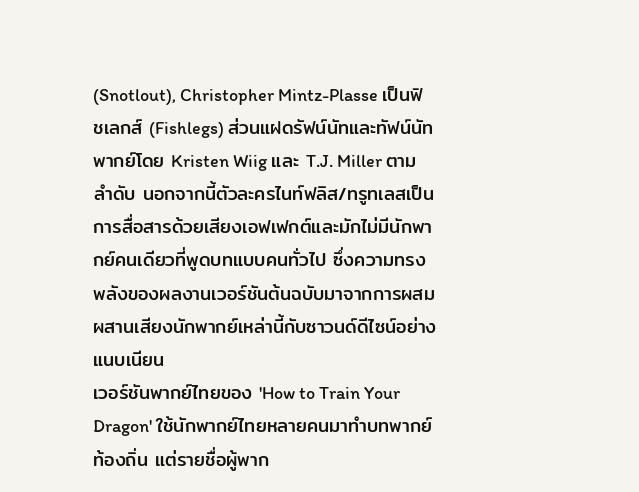(Snotlout), Christopher Mintz-Plasse เป็นฟิชเลกส์ (Fishlegs) ส่วนแฝดรัฟน์นัทและทัฟน์นัทพากย์โดย Kristen Wiig และ T.J. Miller ตามลำดับ นอกจากนี้ตัวละครไนท์ฟลิส/ทรูทเลสเป็นการสื่อสารด้วยเสียงเอฟเฟกต์และมักไม่มีนักพากย์คนเดียวที่พูดบทแบบคนทั่วไป ซึ่งความทรงพลังของผลงานเวอร์ชันต้นฉบับมาจากการผสมผสานเสียงนักพากย์เหล่านี้กับซาวนด์ดีไซน์อย่างแนบเนียน
เวอร์ชันพากย์ไทยของ 'How to Train Your Dragon' ใช้นักพากย์ไทยหลายคนมาทำบทพากย์ท้องถิ่น แต่รายชื่อผู้พาก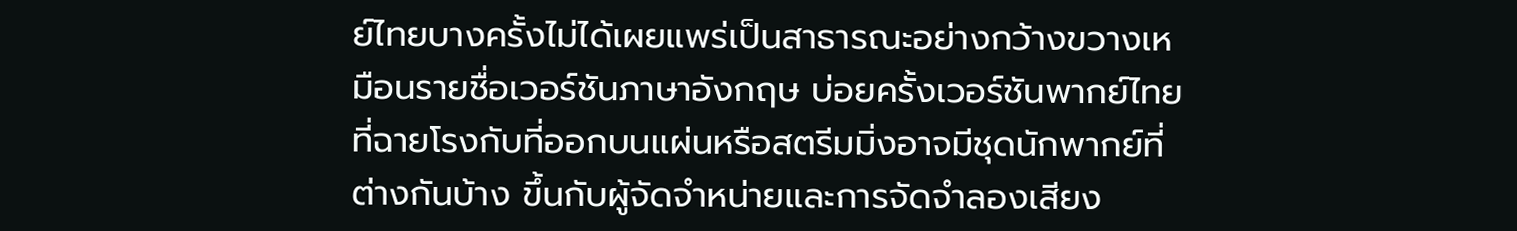ย์ไทยบางครั้งไม่ได้เผยแพร่เป็นสาธารณะอย่างกว้างขวางเหมือนรายชื่อเวอร์ชันภาษาอังกฤษ บ่อยครั้งเวอร์ชันพากย์ไทยที่ฉายโรงกับที่ออกบนแผ่นหรือสตรีมมิ่งอาจมีชุดนักพากย์ที่ต่างกันบ้าง ขึ้นกับผู้จัดจำหน่ายและการจัดจำลองเสียง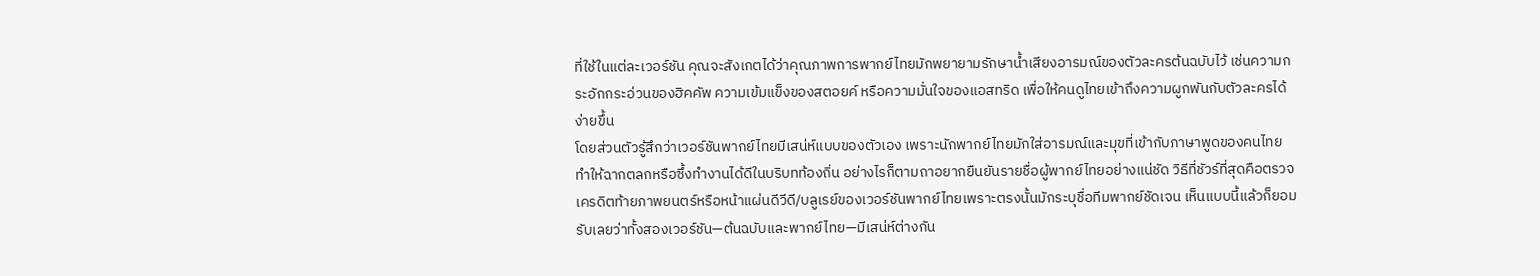ที่ใช้ในแต่ละเวอร์ชัน คุณจะสังเกตได้ว่าคุณภาพการพากย์ไทยมักพยายามรักษาน้ำเสียงอารมณ์ของตัวละครต้นฉบับไว้ เช่นความกระอักกระอ่วนของฮิคคัพ ความเข้มแข็งของสตอยค์ หรือความมั่นใจของแอสทริด เพื่อให้คนดูไทยเข้าถึงความผูกพันกับตัวละครได้ง่ายขึ้น
โดยส่วนตัวรู้สึกว่าเวอร์ชันพากย์ไทยมีเสน่ห์แบบของตัวเอง เพราะนักพากย์ไทยมักใส่อารมณ์และมุขที่เข้ากับภาษาพูดของคนไทย ทำให้ฉากตลกหรือซึ้งทำงานได้ดีในบริบทท้องถิ่น อย่างไรก็ตามถาอยากยืนยันรายชื่อผู้พากย์ไทยอย่างแน่ชัด วิธีที่ชัวร์ที่สุดคือตรวจเครดิตท้ายภาพยนตร์หรือหน้าแผ่นดีวีดี/บลูเรย์ของเวอร์ชันพากย์ไทยเพราะตรงนั้นมักระบุชื่อทีมพากย์ชัดเจน เห็นแบบนี้แล้วก็ยอมรับเลยว่าทั้งสองเวอร์ชัน—ต้นฉบับและพากย์ไทย—มีเสน่ห์ต่างกัน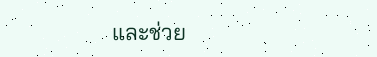และช่วย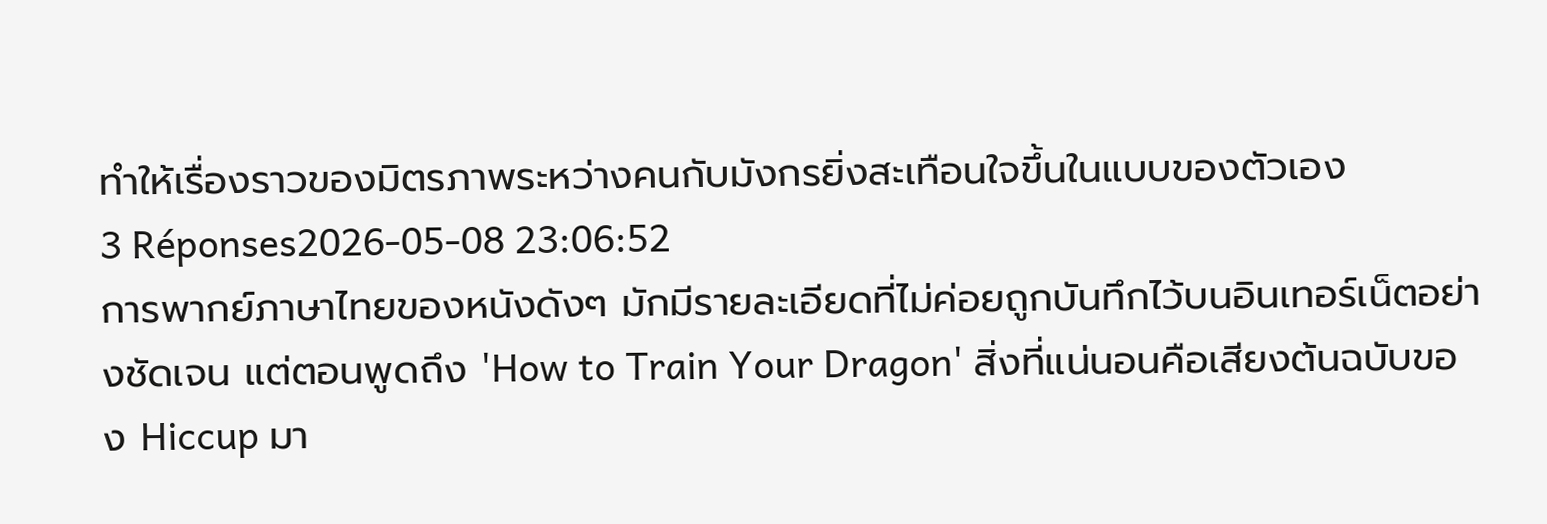ทำให้เรื่องราวของมิตรภาพระหว่างคนกับมังกรยิ่งสะเทือนใจขึ้นในแบบของตัวเอง
3 Réponses2026-05-08 23:06:52
การพากย์ภาษาไทยของหนังดังๆ มักมีรายละเอียดที่ไม่ค่อยถูกบันทึกไว้บนอินเทอร์เน็ตอย่างชัดเจน แต่ตอนพูดถึง 'How to Train Your Dragon' สิ่งที่แน่นอนคือเสียงต้นฉบับของ Hiccup มา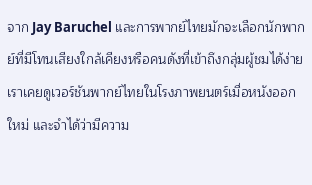จาก Jay Baruchel และการพากย์ไทยมักจะเลือกนักพากย์ที่มีโทนเสียงใกล้เคียงหรือคนดังที่เข้าถึงกลุ่มผู้ชมได้ง่าย
เราเคยดูเวอร์ชันพากย์ไทยในโรงภาพยนตร์เมื่อหนังออกใหม่ และจำได้ว่ามีความ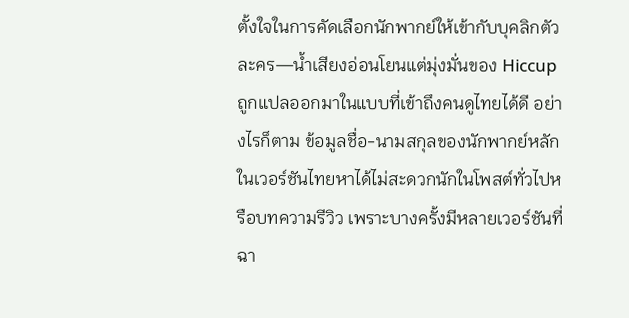ตั้งใจในการคัดเลือกนักพากย์ให้เข้ากับบุคลิกตัวละคร—น้ำเสียงอ่อนโยนแต่มุ่งมั่นของ Hiccup ถูกแปลออกมาในแบบที่เข้าถึงคนดูไทยได้ดี อย่างไรก็ตาม ข้อมูลชื่อ-นามสกุลของนักพากย์หลักในเวอร์ชันไทยหาได้ไม่สะดวกนักในโพสต์ทั่วไปหรือบทความรีวิว เพราะบางครั้งมีหลายเวอร์ชันที่ฉา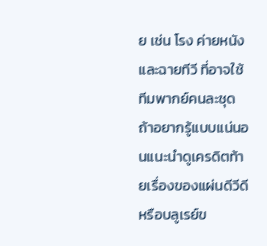ย เช่น โรง ค่ายหนัง และฉายทีวี ที่อาจใช้ทีมพากย์คนละชุด
ถ้าอยากรู้แบบแน่นอนแนะนำดูเครดิตท้ายเรื่องของแผ่นดีวีดีหรือบลูเรย์ข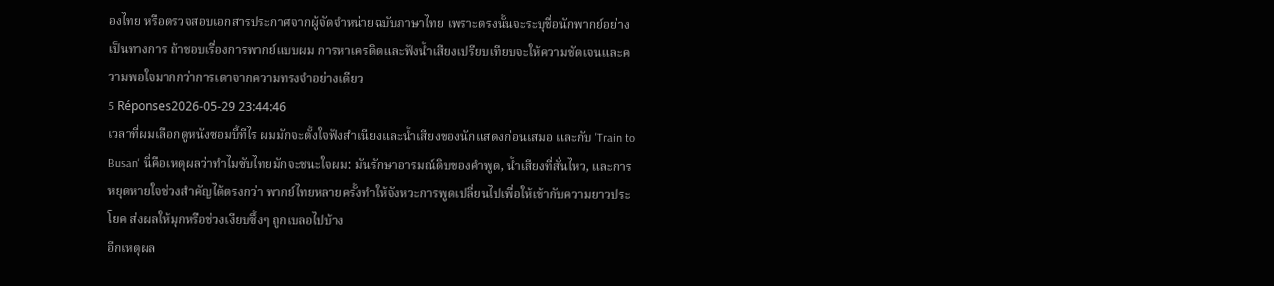องไทย หรือตรวจสอบเอกสารประกาศจากผู้จัดจำหน่ายฉบับภาษาไทย เพราะตรงนั้นจะระบุชื่อนักพากย์อย่างเป็นทางการ ถ้าชอบเรื่องการพากย์แบบผม การหาเครดิตและฟังน้ำเสียงเปรียบเทียบจะให้ความชัดเจนและความพอใจมากกว่าการเดาจากความทรงจำอย่างเดียว
5 Réponses2026-05-29 23:44:46
เวลาที่ผมเลือกดูหนังซอมบี้ทีไร ผมมักจะตั้งใจฟังสำเนียงและน้ำเสียงของนักแสดงก่อนเสมอ และกับ 'Train to Busan' นี่คือเหตุผลว่าทำไมซับไทยมักจะชนะใจผม: มันรักษาอารมณ์ดิบของคำพูด, น้ำเสียงที่สั่นไหว, และการหยุดหายใจช่วงสำคัญได้ตรงกว่า พากย์ไทยหลายครั้งทำให้จังหวะการพูดเปลี่ยนไปเพื่อให้เข้ากับความยาวประโยค ส่งผลให้มุกหรือช่วงเงียบซึ้งๆ ถูกเบลอไปบ้าง
อีกเหตุผล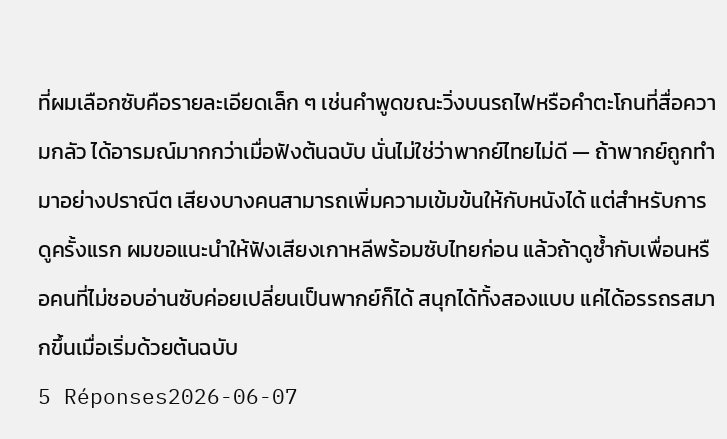ที่ผมเลือกซับคือรายละเอียดเล็ก ๆ เช่นคำพูดขณะวิ่งบนรถไฟหรือคำตะโกนที่สื่อความกลัว ได้อารมณ์มากกว่าเมื่อฟังต้นฉบับ นั่นไม่ใช่ว่าพากย์ไทยไม่ดี — ถ้าพากย์ถูกทำมาอย่างปราณีต เสียงบางคนสามารถเพิ่มความเข้มข้นให้กับหนังได้ แต่สำหรับการดูครั้งแรก ผมขอแนะนำให้ฟังเสียงเกาหลีพร้อมซับไทยก่อน แล้วถ้าดูซ้ำกับเพื่อนหรือคนที่ไม่ชอบอ่านซับค่อยเปลี่ยนเป็นพากย์ก็ได้ สนุกได้ทั้งสองแบบ แค่ได้อรรถรสมากขึ้นเมื่อเริ่มด้วยต้นฉบับ
5 Réponses2026-06-07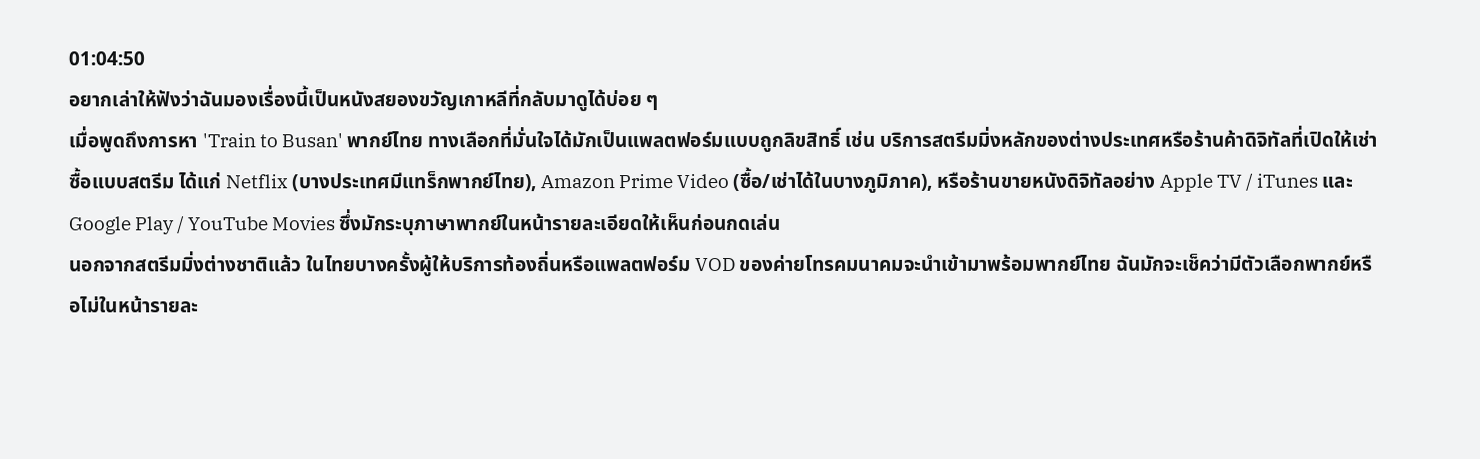01:04:50
อยากเล่าให้ฟังว่าฉันมองเรื่องนี้เป็นหนังสยองขวัญเกาหลีที่กลับมาดูได้บ่อย ๆ
เมื่อพูดถึงการหา 'Train to Busan' พากย์ไทย ทางเลือกที่มั่นใจได้มักเป็นแพลตฟอร์มแบบถูกลิขสิทธิ์ เช่น บริการสตรีมมิ่งหลักของต่างประเทศหรือร้านค้าดิจิทัลที่เปิดให้เช่าซื้อแบบสตรีม ได้แก่ Netflix (บางประเทศมีแทร็กพากย์ไทย), Amazon Prime Video (ซื้อ/เช่าได้ในบางภูมิภาค), หรือร้านขายหนังดิจิทัลอย่าง Apple TV / iTunes และ Google Play / YouTube Movies ซึ่งมักระบุภาษาพากย์ในหน้ารายละเอียดให้เห็นก่อนกดเล่น
นอกจากสตรีมมิ่งต่างชาติแล้ว ในไทยบางครั้งผู้ให้บริการท้องถิ่นหรือแพลตฟอร์ม VOD ของค่ายโทรคมนาคมจะนำเข้ามาพร้อมพากย์ไทย ฉันมักจะเช็คว่ามีตัวเลือกพากย์หรือไม่ในหน้ารายละ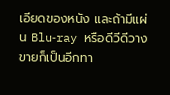เอียดของหนัง และถ้ามีแผ่น Blu‑ray หรือดีวีดีวางขายก็เป็นอีกทา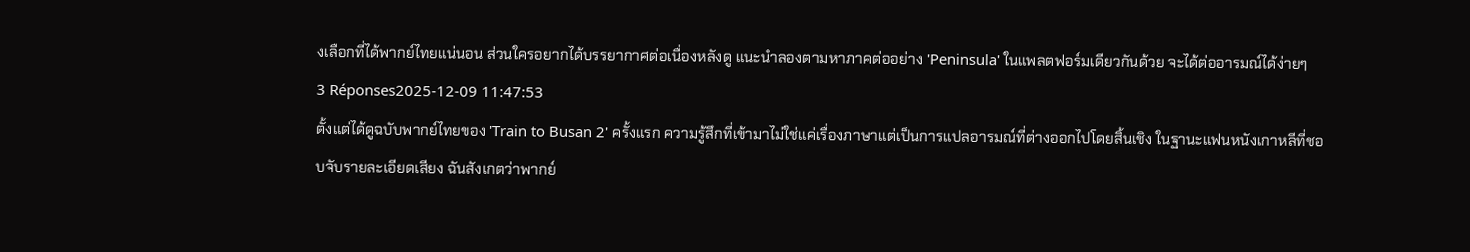งเลือกที่ได้พากย์ไทยแน่นอน ส่วนใครอยากได้บรรยากาศต่อเนื่องหลังดู แนะนำลองตามหาภาคต่ออย่าง 'Peninsula' ในแพลตฟอร์มเดียวกันด้วย จะได้ต่ออารมณ์ได้ง่ายๆ
3 Réponses2025-12-09 11:47:53
ตั้งแต่ได้ดูฉบับพากย์ไทยของ 'Train to Busan 2' ครั้งแรก ความรู้สึกที่เข้ามาไม่ใช่แค่เรื่องภาษาแต่เป็นการแปลอารมณ์ที่ต่างออกไปโดยสิ้นเชิง ในฐานะแฟนหนังเกาหลีที่ชอบจับรายละเอียดเสียง ฉันสังเกตว่าพากย์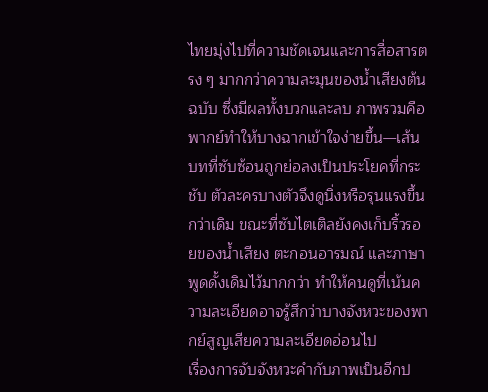ไทยมุ่งไปที่ความชัดเจนและการสื่อสารตรง ๆ มากกว่าความละมุนของน้ำเสียงต้นฉบับ ซึ่งมีผลทั้งบวกและลบ ภาพรวมคือพากย์ทำให้บางฉากเข้าใจง่ายขึ้น—เส้นบทที่ซับซ้อนถูกย่อลงเป็นประโยคที่กระชับ ตัวละครบางตัวจึงดูนิ่งหรือรุนแรงขึ้นกว่าเดิม ขณะที่ซับไตเติลยังคงเก็บริ้วรอยของน้ำเสียง ตะกอนอารมณ์ และภาษาพูดดั้งเดิมไว้มากกว่า ทำให้คนดูที่เน้นความละเอียดอาจรู้สึกว่าบางจังหวะของพากย์สูญเสียความละเอียดอ่อนไป
เรื่องการจับจังหวะคำกับภาพเป็นอีกป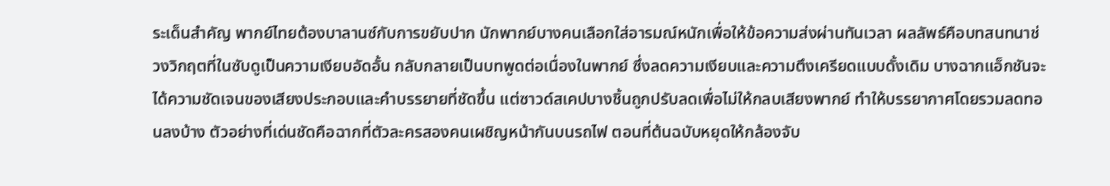ระเด็นสำคัญ พากย์ไทยต้องบาลานซ์กับการขยับปาก นักพากย์บางคนเลือกใส่อารมณ์หนักเพื่อให้ข้อความส่งผ่านทันเวลา ผลลัพธ์คือบทสนทนาช่วงวิกฤตที่ในซับดูเป็นความเงียบอัดอั้น กลับกลายเป็นบทพูดต่อเนื่องในพากย์ ซึ่งลดความเงียบและความตึงเครียดแบบดั้งเดิม บางฉากแอ็กชันจะได้ความชัดเจนของเสียงประกอบและคำบรรยายที่ชัดขึ้น แต่ซาวด์สเคปบางชิ้นถูกปรับลดเพื่อไม่ให้กลบเสียงพากย์ ทำให้บรรยากาศโดยรวมลดทอนลงบ้าง ตัวอย่างที่เด่นชัดคือฉากที่ตัวละครสองคนเผชิญหน้ากันบนรถไฟ ตอนที่ต้นฉบับหยุดให้กล้องจับ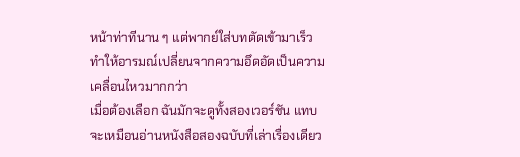หน้าท่าทีนาน ๆ แต่พากย์ใส่บทตัดเข้ามาเร็ว ทำให้อารมณ์เปลี่ยนจากความอึดอัดเป็นความเคลื่อนไหวมากกว่า
เมื่อต้องเลือก ฉันมักจะดูทั้งสองเวอร์ชัน แทบจะเหมือนอ่านหนังสือสองฉบับที่เล่าเรื่องเดียว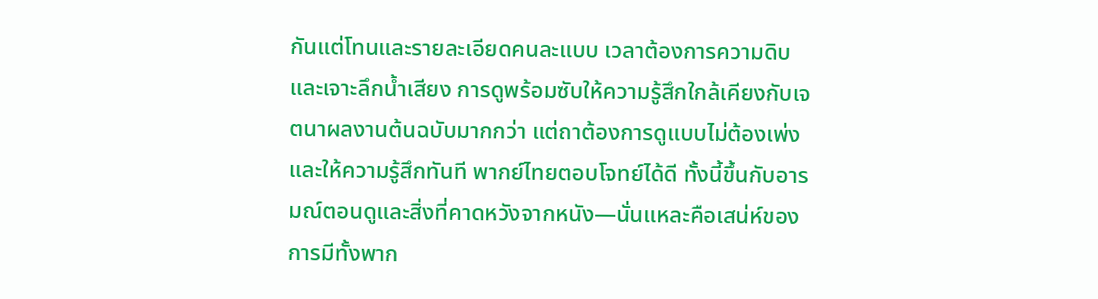กันแต่โทนและรายละเอียดคนละแบบ เวลาต้องการความดิบและเจาะลึกน้ำเสียง การดูพร้อมซับให้ความรู้สึกใกล้เคียงกับเจตนาผลงานต้นฉบับมากกว่า แต่ถาต้องการดูแบบไม่ต้องเพ่งและให้ความรู้สึกทันที พากย์ไทยตอบโจทย์ได้ดี ทั้งนี้ขึ้นกับอารมณ์ตอนดูและสิ่งที่คาดหวังจากหนัง—นั่นแหละคือเสน่ห์ของการมีทั้งพาก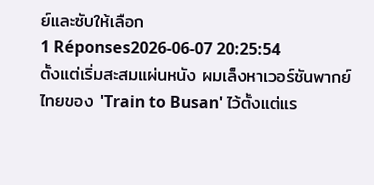ย์และซับให้เลือก
1 Réponses2026-06-07 20:25:54
ตั้งแต่เริ่มสะสมแผ่นหนัง ผมเล็งหาเวอร์ชันพากย์ไทยของ 'Train to Busan' ไว้ตั้งแต่แร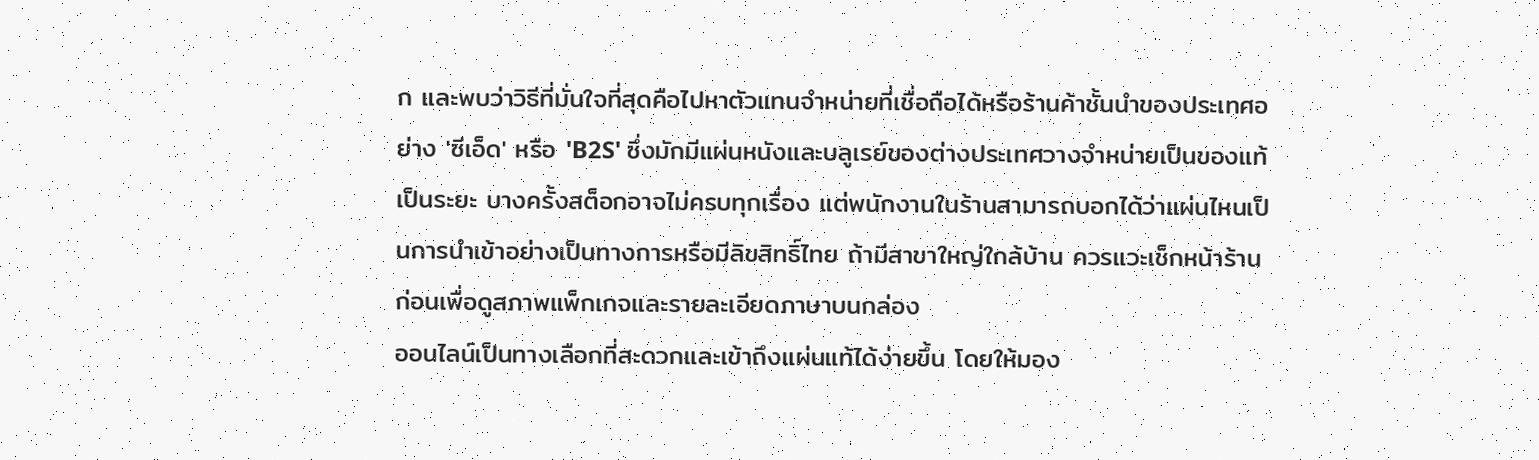ก และพบว่าวิธีที่มั่นใจที่สุดคือไปหาตัวแทนจำหน่ายที่เชื่อถือได้หรือร้านค้าชั้นนำของประเทศอย่าง 'ซีเอ็ด' หรือ 'B2S' ซึ่งมักมีแผ่นหนังและบลูเรย์ของต่างประเทศวางจำหน่ายเป็นของแท้เป็นระยะ บางครั้งสต็อกอาจไม่ครบทุกเรื่อง แต่พนักงานในร้านสามารถบอกได้ว่าแผ่นไหนเป็นการนำเข้าอย่างเป็นทางการหรือมีลิขสิทธิ์ไทย ถ้ามีสาขาใหญ่ใกล้บ้าน ควรแวะเช็กหน้าร้านก่อนเพื่อดูสภาพแพ็กเกจและรายละเอียดภาษาบนกล่อง
ออนไลน์เป็นทางเลือกที่สะดวกและเข้าถึงแผ่นแท้ได้ง่ายขึ้น โดยให้มอง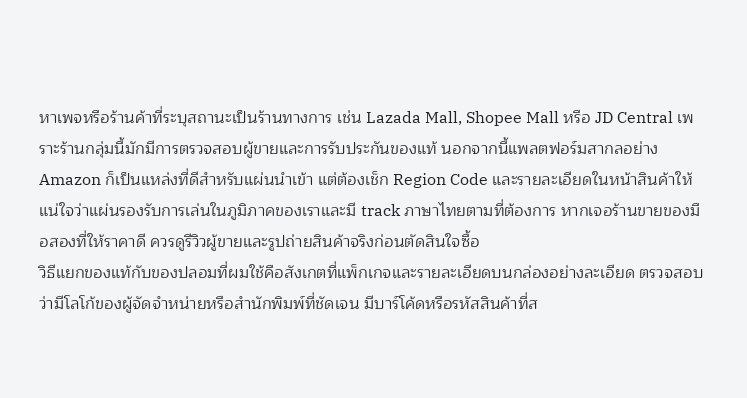หาเพจหรือร้านค้าที่ระบุสถานะเป็นร้านทางการ เช่น Lazada Mall, Shopee Mall หรือ JD Central เพราะร้านกลุ่มนี้มักมีการตรวจสอบผู้ขายและการรับประกันของแท้ นอกจากนี้แพลตฟอร์มสากลอย่าง Amazon ก็เป็นแหล่งที่ดีสำหรับแผ่นนำเข้า แต่ต้องเช็ก Region Code และรายละเอียดในหน้าสินค้าให้แน่ใจว่าแผ่นรองรับการเล่นในภูมิภาคของเราและมี track ภาษาไทยตามที่ต้องการ หากเจอร้านขายของมือสองที่ให้ราคาดี ควรดูรีวิวผู้ขายและรูปถ่ายสินค้าจริงก่อนตัดสินใจซื้อ
วิธีแยกของแท้กับของปลอมที่ผมใช้คือสังเกตที่แพ็กเกจและรายละเอียดบนกล่องอย่างละเอียด ตรวจสอบว่ามีโลโก้ของผู้จัดจำหน่ายหรือสำนักพิมพ์ที่ชัดเจน มีบาร์โค้ดหรือรหัสสินค้าที่ส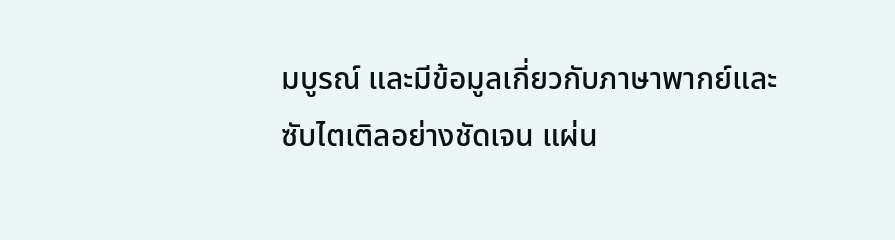มบูรณ์ และมีข้อมูลเกี่ยวกับภาษาพากย์และซับไตเติลอย่างชัดเจน แผ่น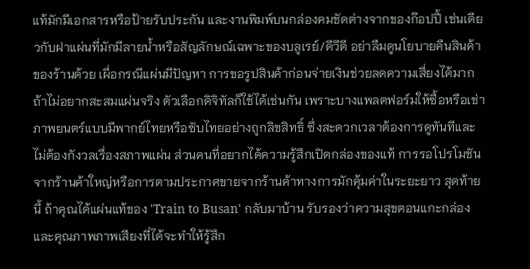แท้มักมีเอกสารหรือป้ายรับประกัน และงานพิมพ์บนกล่องคมชัดต่างจากของก๊อปปี้ เช่นเดียวกับฝาแผ่นที่มักมีลายน้ำหรือสัญลักษณ์เฉพาะของบลูเรย์/ดีวีดี อย่าลืมดูนโยบายคืนสินค้าของร้านด้วย เผื่อกรณีแผ่นมีปัญหา การขอรูปสินค้าก่อนจ่ายเงินช่วยลดความเสี่ยงได้มาก
ถ้าไม่อยากสะสมแผ่นจริง ตัวเลือกดิจิทัลก็ใช้ได้เช่นกัน เพราะบางแพลตฟอร์มให้ซื้อหรือเช่าภาพยนตร์แบบมีพากย์ไทยหรือซับไทยอย่างถูกลิขสิทธิ์ ซึ่งสะดวกเวลาต้องการดูทันทีและไม่ต้องกังวลเรื่องสภาพแผ่น ส่วนคนที่อยากได้ความรู้สึกเปิดกล่องของแท้ การรอโปรโมชันจากร้านค้าใหญ่หรือการตามประกาศขายจากร้านค้าทางการมักคุ้มค่าในระยะยาว สุดท้ายนี้ ถ้าคุณได้แผ่นแท้ของ 'Train to Busan' กลับมาบ้าน รับรองว่าความสุขตอนแกะกล่องและคุณภาพภาพเสียงที่ได้จะทำให้รู้สึก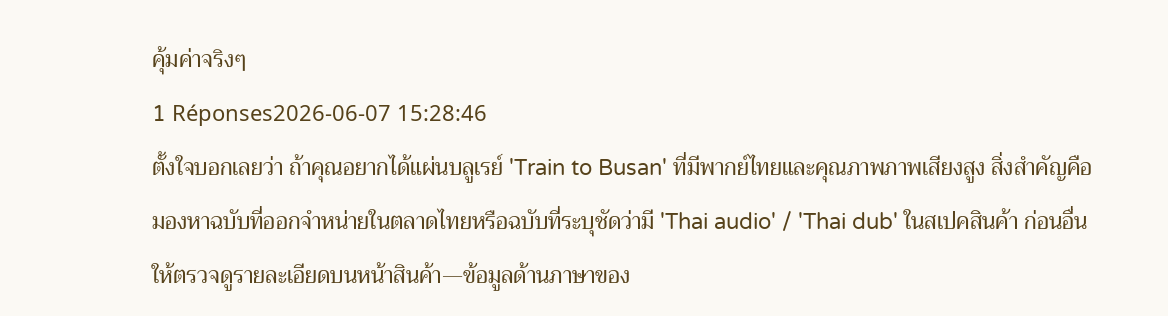คุ้มค่าจริงๆ
1 Réponses2026-06-07 15:28:46
ตั้งใจบอกเลยว่า ถ้าคุณอยากได้แผ่นบลูเรย์ 'Train to Busan' ที่มีพากย์ไทยและคุณภาพภาพเสียงสูง สิ่งสำคัญคือมองหาฉบับที่ออกจำหน่ายในตลาดไทยหรือฉบับที่ระบุชัดว่ามี 'Thai audio' / 'Thai dub' ในสเปคสินค้า ก่อนอื่นให้ตรวจดูรายละเอียดบนหน้าสินค้า—ข้อมูลด้านภาษาของ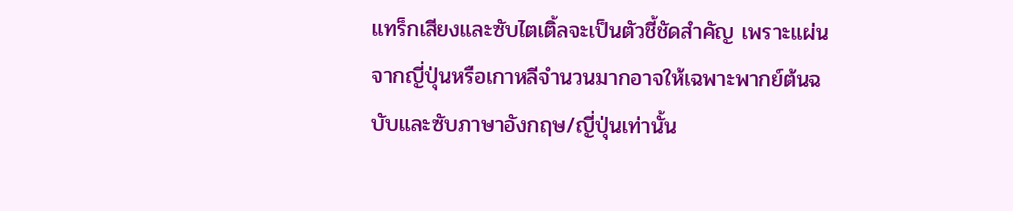แทร็กเสียงและซับไตเติ้ลจะเป็นตัวชี้ชัดสำคัญ เพราะแผ่นจากญี่ปุ่นหรือเกาหลีจำนวนมากอาจให้เฉพาะพากย์ต้นฉบับและซับภาษาอังกฤษ/ญี่ปุ่นเท่านั้น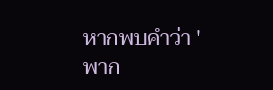หากพบคำว่า 'พาก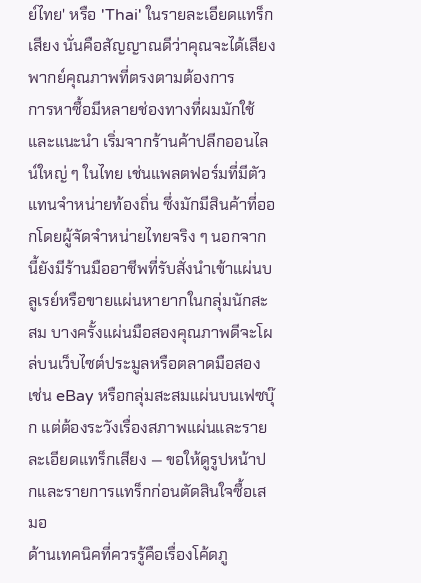ย์ไทย' หรือ 'Thai' ในรายละเอียดแทร็กเสียง นั่นคือสัญญาณดีว่าคุณจะได้เสียงพากย์คุณภาพที่ตรงตามต้องการ
การหาซื้อมีหลายช่องทางที่ผมมักใช้และแนะนำ เริ่มจากร้านค้าปลีกออนไลน์ใหญ่ ๆ ในไทย เช่นแพลตฟอร์มที่มีตัวแทนจำหน่ายท้องถิ่น ซึ่งมักมีสินค้าที่ออกโดยผู้จัดจำหน่ายไทยจริง ๆ นอกจากนี้ยังมีร้านมืออาชีพที่รับสั่งนำเข้าแผ่นบลูเรย์หรือขายแผ่นหายากในกลุ่มนักสะสม บางครั้งแผ่นมือสองคุณภาพดีจะโผล่บนเว็บไซต์ประมูลหรือตลาดมือสอง เช่น eBay หรือกลุ่มสะสมแผ่นบนเฟซบุ๊ก แต่ต้องระวังเรื่องสภาพแผ่นและรายละเอียดแทร็กเสียง — ขอให้ดูรูปหน้าปกและรายการแทร็กก่อนตัดสินใจซื้อเสมอ
ด้านเทคนิคที่ควรรู้คือเรื่องโค้ดภู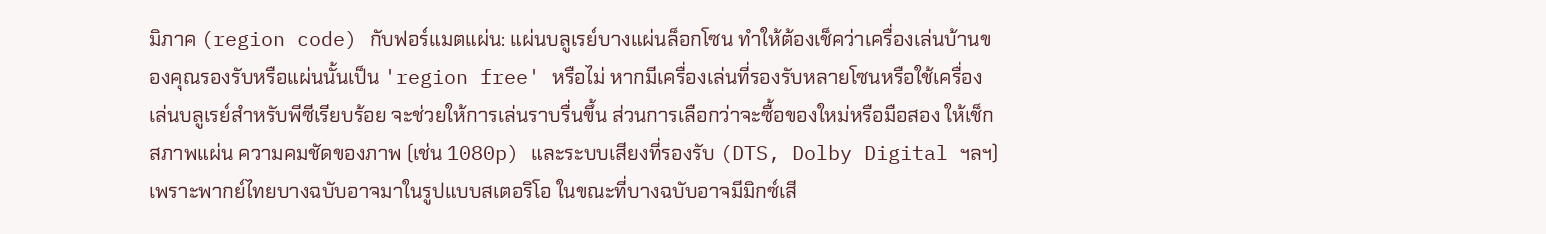มิภาค (region code) กับฟอร์แมตแผ่น: แผ่นบลูเรย์บางแผ่นล็อกโซน ทำให้ต้องเช็คว่าเครื่องเล่นบ้านของคุณรองรับหรือแผ่นนั้นเป็น 'region free' หรือไม่ หากมีเครื่องเล่นที่รองรับหลายโซนหรือใช้เครื่องเล่นบลูเรย์สำหรับพีซีเรียบร้อย จะช่วยให้การเล่นราบรื่นขึ้น ส่วนการเลือกว่าจะซื้อของใหม่หรือมือสอง ให้เช็กสภาพแผ่น ความคมชัดของภาพ (เช่น 1080p) และระบบเสียงที่รองรับ (DTS, Dolby Digital ฯลฯ) เพราะพากย์ไทยบางฉบับอาจมาในรูปแบบสเตอริโอ ในขณะที่บางฉบับอาจมีมิกซ์เสี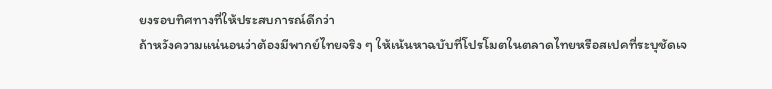ยงรอบทิศทางที่ให้ประสบการณ์ดีกว่า
ถ้าหวังความแน่นอนว่าต้องมีพากย์ไทยจริง ๆ ให้เน้นหาฉบับที่โปรโมตในตลาดไทยหรือสเปคที่ระบุชัดเจ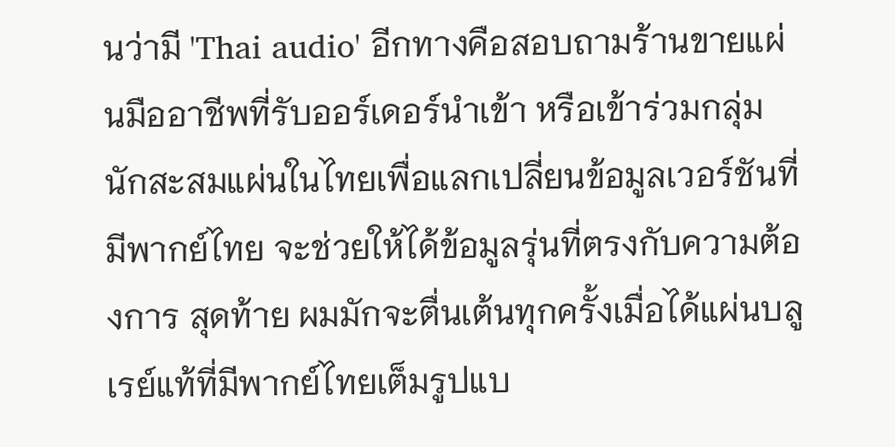นว่ามี 'Thai audio' อีกทางคือสอบถามร้านขายแผ่นมืออาชีพที่รับออร์เดอร์นำเข้า หรือเข้าร่วมกลุ่มนักสะสมแผ่นในไทยเพื่อแลกเปลี่ยนข้อมูลเวอร์ชันที่มีพากย์ไทย จะช่วยให้ได้ข้อมูลรุ่นที่ตรงกับความต้องการ สุดท้าย ผมมักจะตื่นเต้นทุกครั้งเมื่อได้แผ่นบลูเรย์แท้ที่มีพากย์ไทยเต็มรูปแบ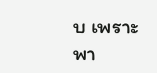บ เพราะพา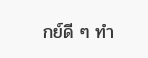กย์ดี ๆ ทำ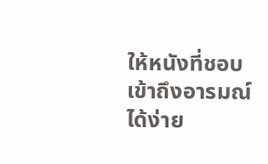ให้หนังที่ชอบเข้าถึงอารมณ์ได้ง่าย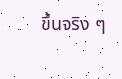ขึ้นจริง ๆ